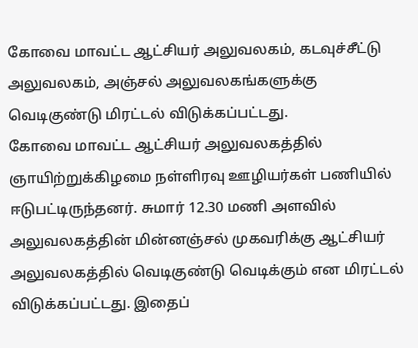கோவை மாவட்ட ஆட்சியர் அலுவலகம், கடவுச்சீட்டு அலுவலகம், அஞ்சல் அலுவலகங்களுக்கு வெடிகுண்டு மிரட்டல் விடுக்கப்பட்டது.
கோவை மாவட்ட ஆட்சியர் அலுவலகத்தில் ஞாயிற்றுக்கிழமை நள்ளிரவு ஊழியர்கள் பணியில் ஈடுபட்டிருந்தனர். சுமார் 12.30 மணி அளவில் அலுவலகத்தின் மின்னஞ்சல் முகவரிக்கு ஆட்சியர் அலுவலகத்தில் வெடிகுண்டு வெடிக்கும் என மிரட்டல் விடுக்கப்பட்டது. இதைப்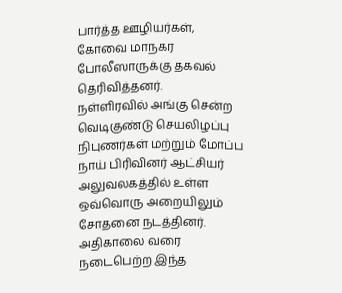பார்த்த ஊழியர்கள், கோவை மாநகர போலீஸாருக்கு தகவல் தெரிவித்தனர்.
நள்ளிரவில் அங்கு சென்ற வெடிகுண்டு செயலிழப்பு நிபுணர்கள் மற்றும் மோப்ப நாய் பிரிவினர் ஆட்சியர் அலுவலகத்தில் உள்ள ஒவ்வொரு அறையிலும் சோதனை நடத்தினர். அதிகாலை வரை நடைபெற்ற இந்த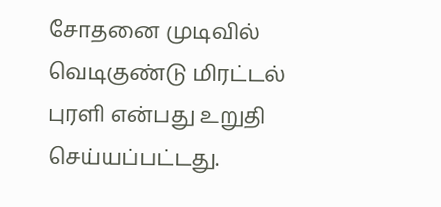சோதனை முடிவில் வெடிகுண்டு மிரட்டல் புரளி என்பது உறுதி செய்யப்பட்டது.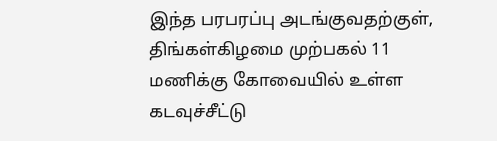இந்த பரபரப்பு அடங்குவதற்குள், திங்கள்கிழமை முற்பகல் 11 மணிக்கு கோவையில் உள்ள கடவுச்சீட்டு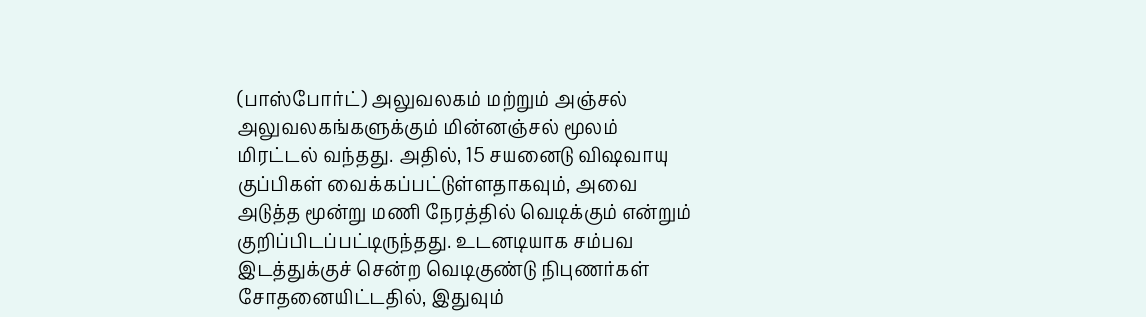(பாஸ்போர்ட்) அலுவலகம் மற்றும் அஞ்சல் அலுவலகங்களுக்கும் மின்னஞ்சல் மூலம் மிரட்டல் வந்தது. அதில், 15 சயனைடு விஷவாயு குப்பிகள் வைக்கப்பட்டுள்ளதாகவும், அவை அடுத்த மூன்று மணி நேரத்தில் வெடிக்கும் என்றும் குறிப்பிடப்பட்டிருந்தது. உடனடியாக சம்பவ இடத்துக்குச் சென்ற வெடிகுண்டு நிபுணர்கள் சோதனையிட்டதில், இதுவும்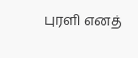புரளி எனத்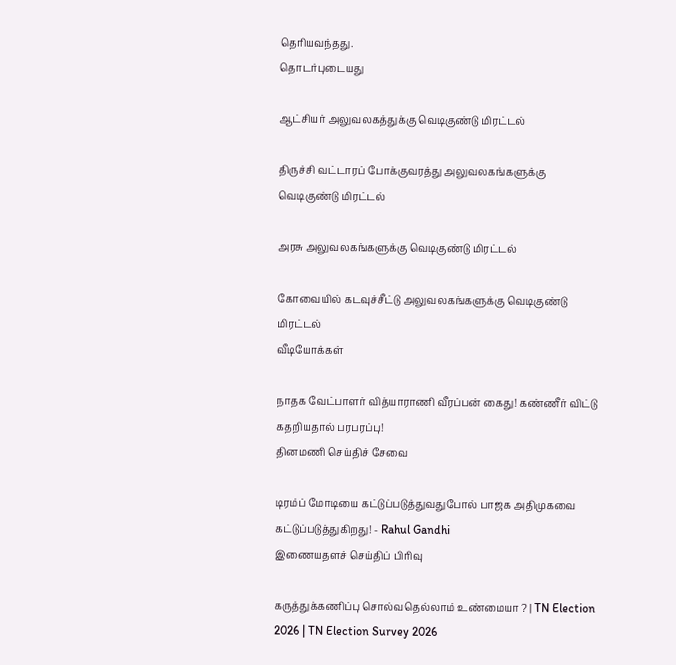தெரியவந்தது.
தொடர்புடையது

ஆட்சியர் அலுவலகத்துக்கு வெடிகுண்டு மிரட்டல்

திருச்சி வட்டாரப் போக்குவரத்து அலுவலகங்களுக்கு வெடிகுண்டு மிரட்டல்

அரசு அலுவலகங்களுக்கு வெடிகுண்டு மிரட்டல்

கோவையில் கடவுச்சீட்டு அலுவலகங்களுக்கு வெடிகுண்டு மிரட்டல்
வீடியோக்கள்

நாதக வேட்பாளர் வித்யாராணி வீரப்பன் கைது! கண்ணீர் விட்டு கதறியதால் பரபரப்பு!
தினமணி செய்திச் சேவை

டிரம்ப் மோடியை கட்டுப்படுத்துவதுபோல் பாஜக அதிமுகவை கட்டுப்படுத்துகிறது! - Rahul Gandhi
இணையதளச் செய்திப் பிரிவு

கருத்துக்கணிப்பு சொல்வதெல்லாம் உண்மையா ? | TN Election 2026 | TN Election Survey 2026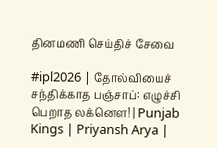தினமணி செய்திச் சேவை

#ipl2026 | தோல்வியைச் சந்திக்காத பஞ்சாப்: எழுச்சி பெறாத லக்னௌ! | Punjab Kings | Priyansh Arya |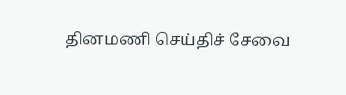தினமணி செய்திச் சேவை